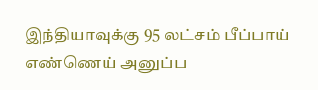இந்தியாவுக்கு 95 லட்சம் பீப்பாய் எண்ணெய் அனுப்ப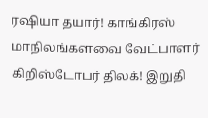ரஷியா தயார்! காங்கிரஸ் மாநிலங்களவை வேட்பாளர் கிறிஸ்டோபர் திலக்! இறுதி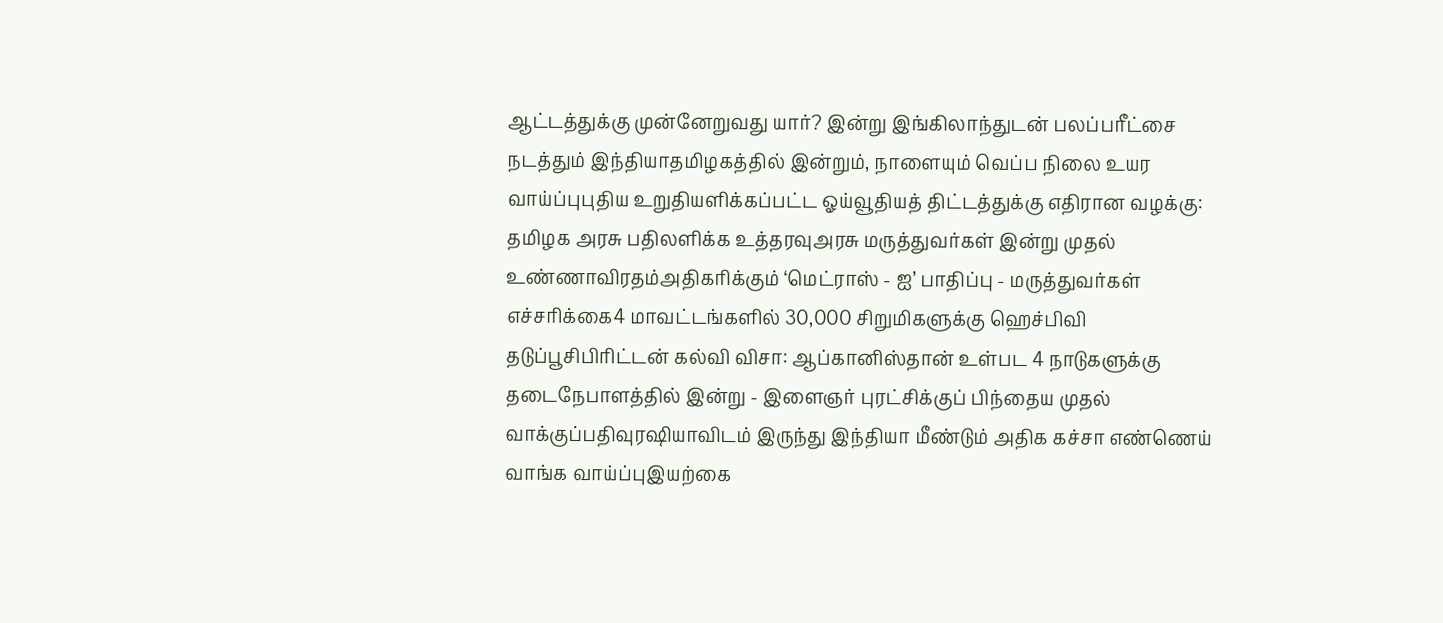ஆட்டத்துக்கு முன்னேறுவது யார்? இன்று இங்கிலாந்துடன் பலப்பரீட்சை நடத்தும் இந்தியாதமிழகத்தில் இன்றும், நாளையும் வெப்ப நிலை உயர வாய்ப்புபுதிய உறுதியளிக்கப்பட்ட ஓய்வூதியத் திட்டத்துக்கு எதிரான வழக்கு: தமிழக அரசு பதிலளிக்க உத்தரவுஅரசு மருத்துவர்கள் இன்று முதல் உண்ணாவிரதம்அதிகரிக்கும் ‘மெட்ராஸ் - ஐ’ பாதிப்பு - மருத்துவர்கள் எச்சரிக்கை4 மாவட்டங்களில் 30,000 சிறுமிகளுக்கு ஹெச்பிவி தடுப்பூசிபிரிட்டன் கல்வி விசா: ஆப்கானிஸ்தான் உள்பட 4 நாடுகளுக்கு தடைநேபாளத்தில் இன்று - இளைஞர் புரட்சிக்குப் பிந்தைய முதல் வாக்குப்பதிவுரஷியாவிடம் இருந்து இந்தியா மீண்டும் அதிக கச்சா எண்ணெய் வாங்க வாய்ப்புஇயற்கை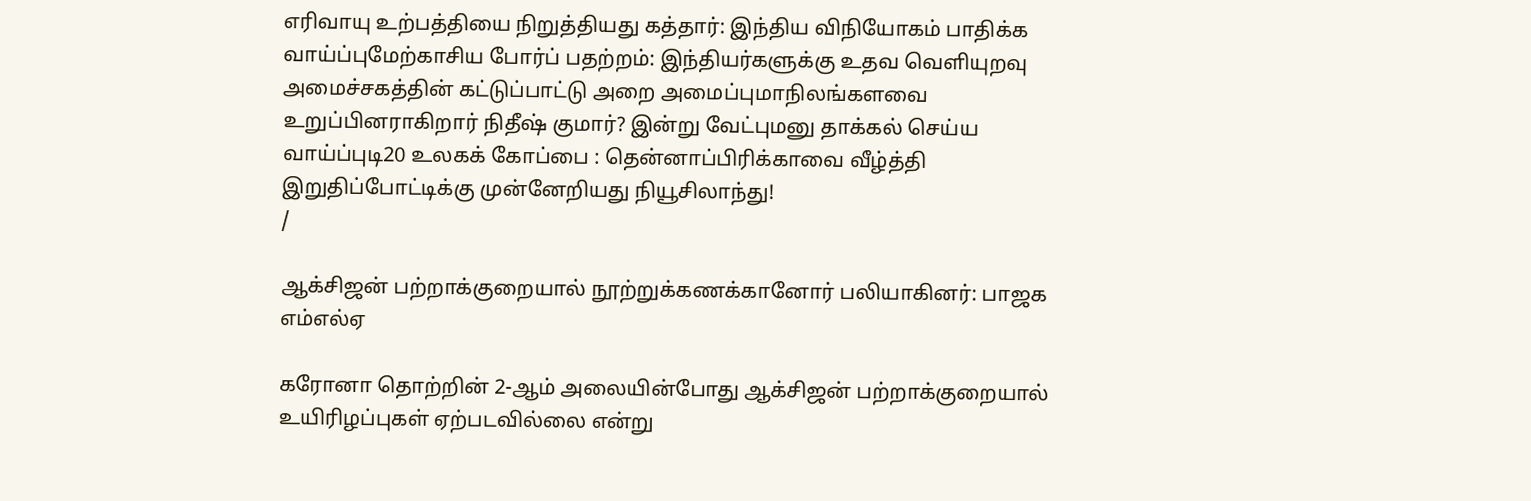எரிவாயு உற்பத்தியை நிறுத்தியது கத்தார்: இந்திய விநியோகம் பாதிக்க வாய்ப்புமேற்காசிய போர்ப் பதற்றம்: இந்தியர்களுக்கு உதவ வெளியுறவு அமைச்சகத்தின் கட்டுப்பாட்டு அறை அமைப்புமாநிலங்களவை உறுப்பினராகிறார் நிதீஷ் குமார்? இன்று வேட்புமனு தாக்கல் செய்ய வாய்ப்புடி20 உலகக் கோப்பை : தென்னாப்பிரிக்காவை வீழ்த்தி இறுதிப்போட்டிக்கு முன்னேறியது நியூசிலாந்து!
/

ஆக்சிஜன் பற்றாக்குறையால் நூற்றுக்கணக்கானோர் பலியாகினர்: பாஜக எம்எல்ஏ

கரோனா தொற்றின் 2-ஆம் அலையின்போது ஆக்சிஜன் பற்றாக்குறையால் உயிரிழப்புகள் ஏற்படவில்லை என்று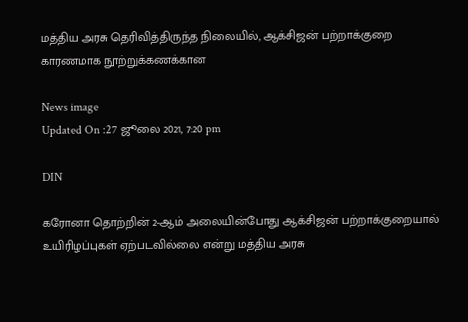மத்திய அரசு தெரிவித்திருந்த நிலையில், ஆக்சிஜன் பற்றாக்குறை காரணமாக நூற்றுக்கணக்கான

News image
Updated On :27 ஜூலை 2021, 7:20 pm

DIN

கரோனா தொற்றின் 2-ஆம் அலையின்போது ஆக்சிஜன் பற்றாக்குறையால் உயிரிழப்புகள் ஏற்படவில்லை என்று மத்திய அரசு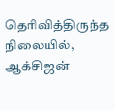தெரிவித்திருந்த நிலையில், ஆக்சிஜன்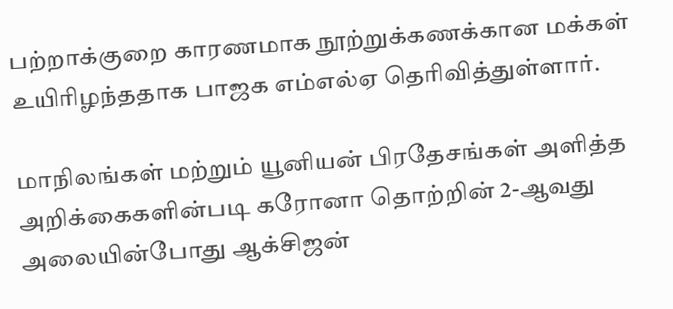பற்றாக்குறை காரணமாக நூற்றுக்கணக்கான மக்கள் உயிரிழந்ததாக பாஜக எம்எல்ஏ தெரிவித்துள்ளார்.

மாநிலங்கள் மற்றும் யூனியன் பிரதேசங்கள் அளித்த அறிக்கைகளின்படி கரோனா தொற்றின் 2-ஆவது அலையின்போது ஆக்சிஜன்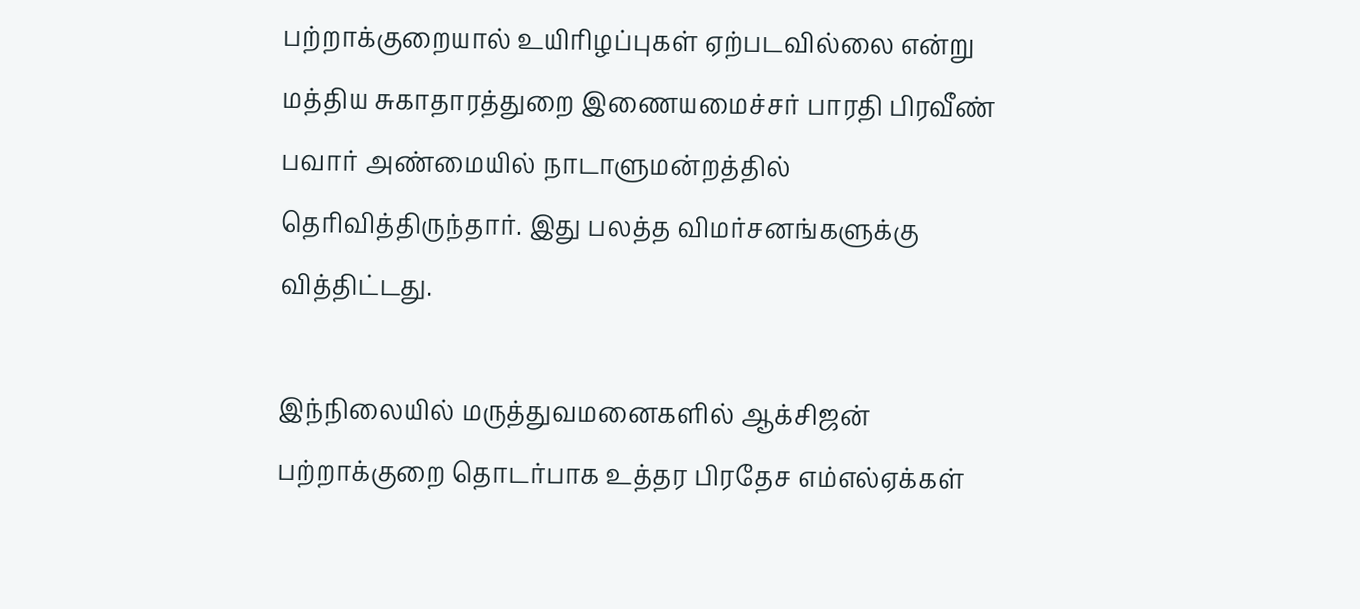பற்றாக்குறையால் உயிரிழப்புகள் ஏற்படவில்லை என்று மத்திய சுகாதாரத்துறை இணையமைச்சர் பாரதி பிரவீண் பவார் அண்மையில் நாடாளுமன்றத்தில் தெரிவித்திருந்தார். இது பலத்த விமர்சனங்களுக்கு வித்திட்டது.

இந்நிலையில் மருத்துவமனைகளில் ஆக்சிஜன் பற்றாக்குறை தொடர்பாக உத்தர பிரதேச எம்எல்ஏக்கள்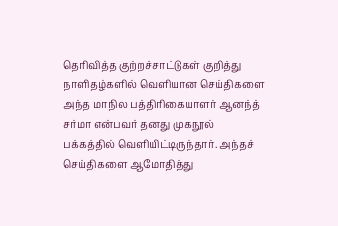தெரிவித்த குற்றச்சாட்டுகள் குறித்து நாளிதழ்களில் வெளியான செய்திகளை அந்த மாநில பத்திரிகையாளர் ஆனந்த் சர்மா என்பவர் தனது முகநூல் பக்கத்தில் வெளியிட்டிருந்தார். அந்தச் செய்திகளை ஆமோதித்து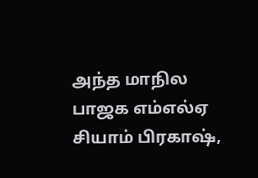அந்த மாநில பாஜக எம்எல்ஏ சியாம் பிரகாஷ்,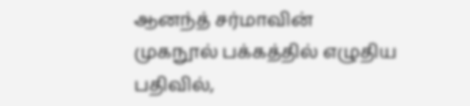ஆனந்த் சர்மாவின் முகநூல் பக்கத்தில் எழுதிய பதிவில்,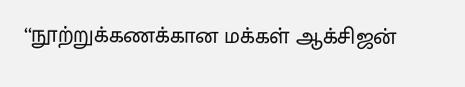‘‘நூற்றுக்கணக்கான மக்கள் ஆக்சிஜன்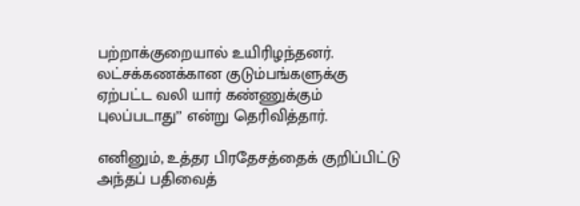பற்றாக்குறையால் உயிரிழந்தனர். லட்சக்கணக்கான குடும்பங்களுக்கு ஏற்பட்ட வலி யார் கண்ணுக்கும் புலப்படாது’’ என்று தெரிவித்தார்.

எனினும், உத்தர பிரதேசத்தைக் குறிப்பிட்டு அந்தப் பதிவைத்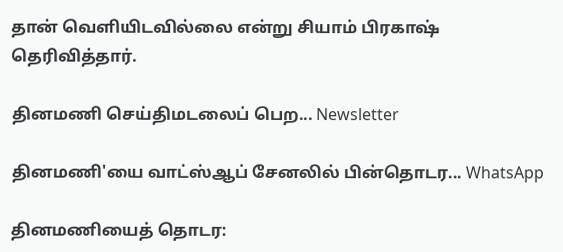தான் வெளியிடவில்லை என்று சியாம் பிரகாஷ் தெரிவித்தார்.

தினமணி செய்திமடலைப் பெற... Newsletter

தினமணி'யை வாட்ஸ்ஆப் சேனலில் பின்தொடர... WhatsApp

தினமணியைத் தொடர: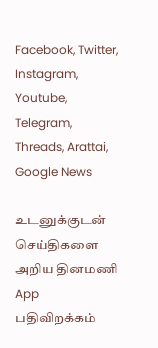Facebook, Twitter, Instagram, Youtube, Telegram, Threads, Arattai, Google News

உடனுக்குடன் செய்திகளை அறிய தினமணி App பதிவிறக்கம்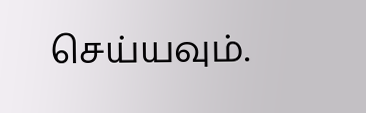செய்யவும்.